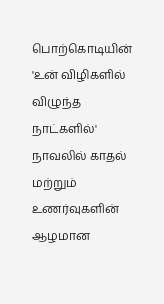பொற்கொடியின் 'உன் விழிகளில் விழுந்த நாட்களில்' நாவலில் காதல் மற்றும் உணர்வுகளின் ஆழமான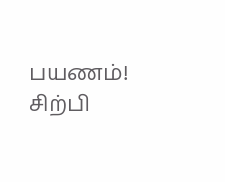பயணம்!
சிற்பி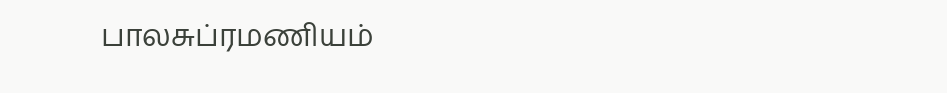பாலசுப்ரமணியம்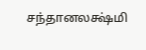சந்தானலக்ஷ்மி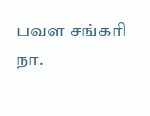பவள சங்கரி
நா.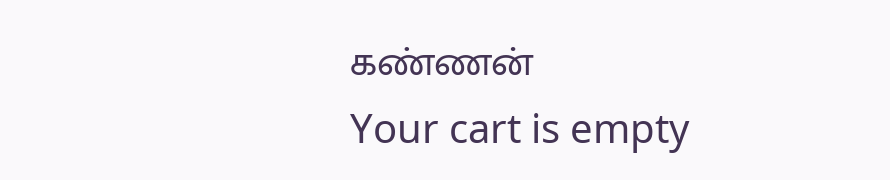கண்ணன்
Your cart is empty